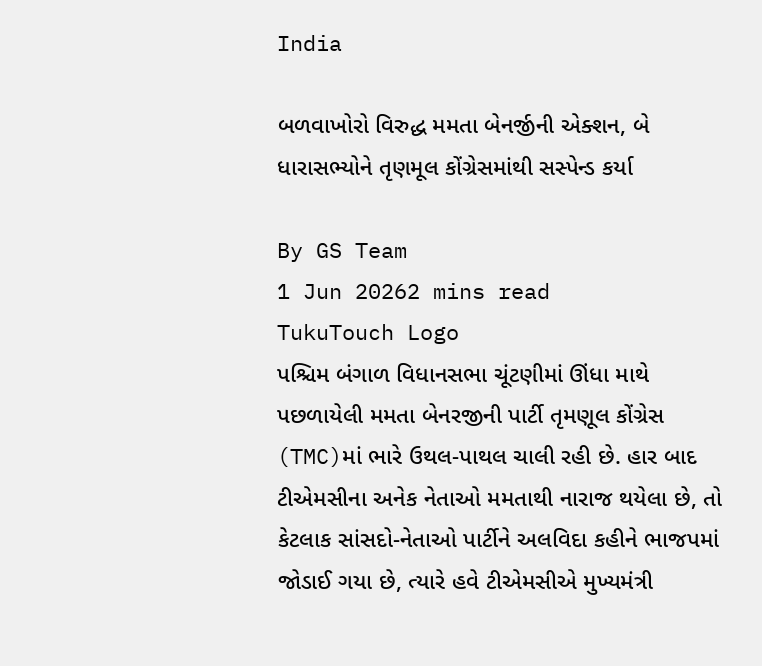India

બળવાખોરો વિરુદ્ધ મમતા બેનર્જીની એક્શન, બે ધારાસભ્યોને તૃણમૂલ કોંગ્રેસમાંથી સસ્પેન્ડ કર્યા

By GS Team
1 Jun 20262 mins read
TukuTouch Logo
પશ્ચિમ બંગાળ વિધાનસભા ચૂંટણીમાં ઊંધા માથે પછળાયેલી મમતા બેનરજીની પાર્ટી તૃમણૂલ કોંગ્રેસ (TMC)માં ભારે ઉથલ-પાથલ ચાલી રહી છે. હાર બાદ ટીએમસીના અનેક નેતાઓ મમતાથી નારાજ થયેલા છે, તો કેટલાક સાંસદો-નેતાઓ પાર્ટીને અલવિદા કહીને ભાજપમાં જોડાઈ ગયા છે, ત્યારે હવે ટીએમસીએ મુખ્યમંત્રી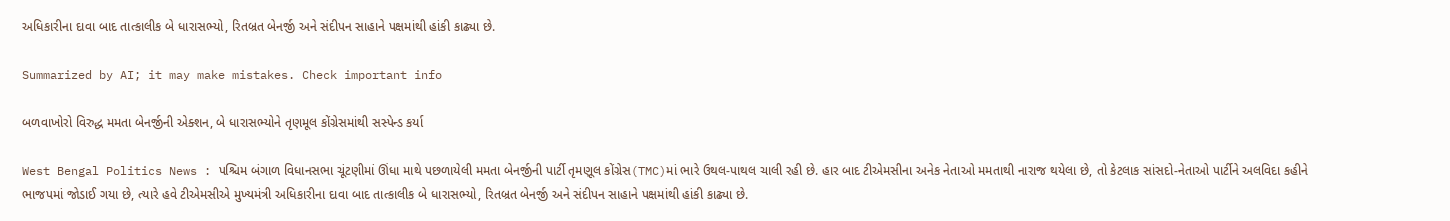અધિકારીના દાવા બાદ તાત્કાલીક બે ધારાસભ્યો, રિતબ્રત બેનર્જી અને સંદીપન સાહાને પક્ષમાંથી હાંકી કાઢ્યા છે.

Summarized by AI; it may make mistakes. Check important info

બળવાખોરો વિરુદ્ધ મમતા બેનર્જીની એક્શન, બે ધારાસભ્યોને તૃણમૂલ કોંગ્રેસમાંથી સસ્પેન્ડ કર્યા

West Bengal Politics News : પશ્ચિમ બંગાળ વિધાનસભા ચૂંટણીમાં ઊંધા માથે પછળાયેલી મમતા બેનર્જીની પાર્ટી તૃમણૂલ કોંગ્રેસ(TMC)માં ભારે ઉથલ-પાથલ ચાલી રહી છે. હાર બાદ ટીએમસીના અનેક નેતાઓ મમતાથી નારાજ થયેલા છે, તો કેટલાક સાંસદો-નેતાઓ પાર્ટીને અલવિદા કહીને ભાજપમાં જોડાઈ ગયા છે, ત્યારે હવે ટીએમસીએ મુખ્યમંત્રી અધિકારીના દાવા બાદ તાત્કાલીક બે ધારાસભ્યો, રિતબ્રત બેનર્જી અને સંદીપન સાહાને પક્ષમાંથી હાંકી કાઢ્યા છે.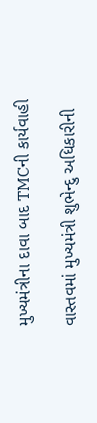મુખ્યમંત્રીના દાવા બાદ TMCની કાર્યવાહી

વાસ્તવમાં મુખ્યમંત્રી શુભેન્દુ અધિકારીની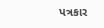પત્રકાર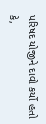પરિષદ યોજીને દાવો કર્યો હતો કે,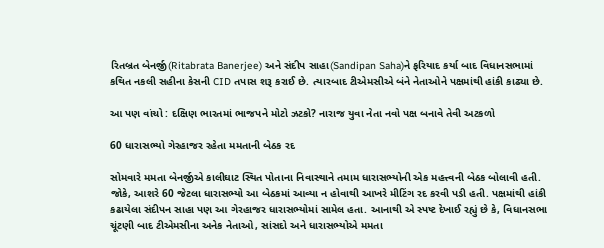રિતબ્રત બેનર્જી(Ritabrata Banerjee) અને સંદીપ સાહા(Sandipan Saha)ને ફરિયાદ કર્યા બાદ વિધાનસભામાં કથિત નકલી સહીના કેસની CID તપાસ શરૂ કરાઈ છે. ત્યારબાદ ટીએમસીએ બંને નેતાઓને પક્ષમાંથી હાંકી કાઢ્યા છે.

આ પણ વાંચો : દક્ષિણ ભારતમાં ભાજપને મોટો ઝટકો? નારાજ યુવા નેતા નવો પક્ષ બનાવે તેવી અટકળો

60 ધારાસભ્યો ગેરહાજર રહેતા મમતાની બેઠક રદ

સોમવારે મમતા બેનર્જીએ કાલીઘાટ સ્થિત પોતાના નિવાસ્થાને તમામ ધારાસભ્યોની એક મહત્ત્વની બેઠક બોલાવી હતી. જોકે, આશરે 60 જેટલા ધારાસભ્યો આ બેઠકમાં આવ્યા ન હોવાથી આખરે મીટિંગ રદ કરવી પડી હતી. પક્ષમાંથી હાંકી કઢાયેલા સંદીપન સાહા પણ આ ગેરહાજર ધારાસભ્યોમાં સામેલ હતા. આનાથી એ સ્પષ્ટ દેખાઈ રહ્યું છે કે, વિધાનસભા ચૂંટણી બાદ ટીએમસીના અનેક નેતાઓ, સાંસદો અને ધારાસભ્યોએ મમતા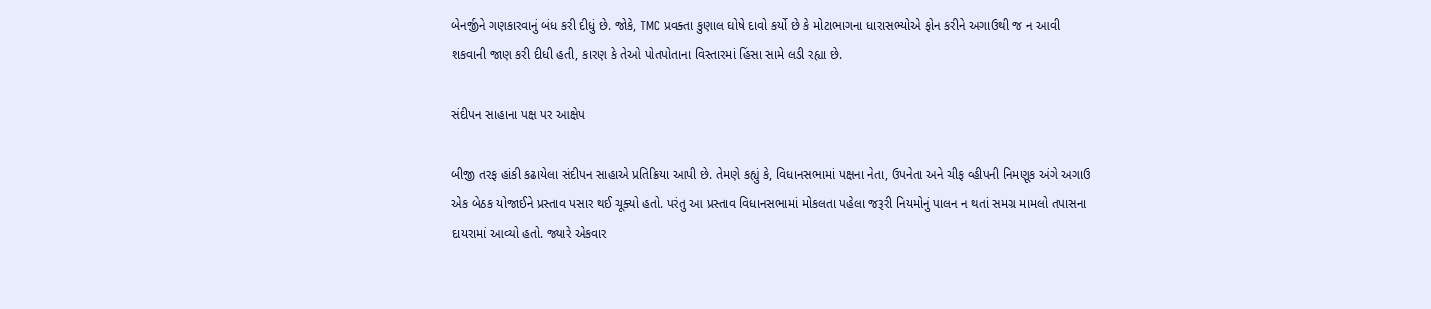બેનર્જીને ગણકારવાનું બંધ કરી દીધું છે. જોકે, TMC પ્રવક્તા કુણાલ ઘોષે દાવો કર્યો છે કે મોટાભાગના ધારાસભ્યોએ ફોન કરીને અગાઉથી જ ન આવી શકવાની જાણ કરી દીધી હતી, કારણ કે તેઓ પોતપોતાના વિસ્તારમાં હિંસા સામે લડી રહ્યા છે.

સંદીપન સાહાના પક્ષ પર આક્ષેપ

બીજી તરફ હાંકી કઢાયેલા સંદીપન સાહાએ પ્રતિક્રિયા આપી છે. તેમણે કહ્યું કે, વિધાનસભામાં પક્ષના નેતા, ઉપનેતા અને ચીફ વ્હીપની નિમણૂક અંગે અગાઉ એક બેઠક યોજાઈને પ્રસ્તાવ પસાર થઈ ચૂક્યો હતો. પરંતુ આ પ્રસ્તાવ વિધાનસભામાં મોકલતા પહેલા જરૂરી નિયમોનું પાલન ન થતાં સમગ્ર મામલો તપાસના દાયરામાં આવ્યો હતો. જ્યારે એકવાર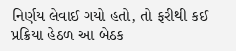નિર્ણય લેવાઈ ગયો હતો, તો ફરીથી કઈ પ્રક્રિયા હેઠળ આ બેઠક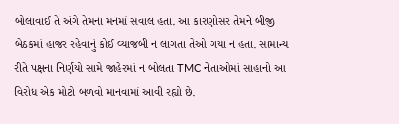બોલાવાઈ તે અંગે તેમના મનમાં સવાલ હતા. આ કારણોસર તેમને બીજી બેઠકમાં હાજર રહેવાનું કોઈ વ્યાજબી ન લાગતા તેઓ ગયા ન હતા. સામાન્ય રીતે પક્ષના નિર્ણયો સામે જાહેરમાં ન બોલતા TMC નેતાઓમાં સાહાનો આ વિરોધ એક મોટો બળવો માનવામાં આવી રહ્યો છે.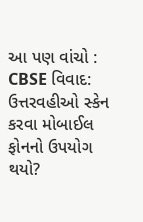આ પણ વાંચો : CBSE વિવાદ: ઉત્તરવહીઓ સ્કેન કરવા મોબાઈલ ફોનનો ઉપયોગ થયો?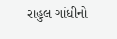રાહુલ ગાંધીનો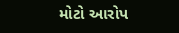મોટો આરોપ